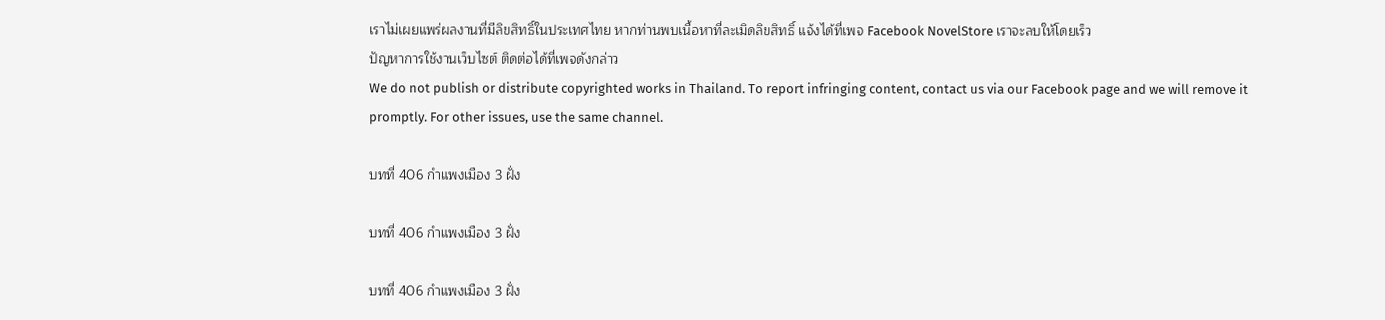เราไม่เผยแพร่ผลงานที่มีลิขสิทธิ์ในประเทศไทย หากท่านพบเนื้อหาที่ละเมิดลิขสิทธิ์ แจ้งได้ที่เพจ Facebook NovelStore เราจะลบให้โดยเร็ว
ปัญหาการใช้งานเว็บไซต์ ติดต่อได้ที่เพจดังกล่าว
We do not publish or distribute copyrighted works in Thailand. To report infringing content, contact us via our Facebook page and we will remove it promptly. For other issues, use the same channel.

บทที่ 406 กำแพงเมือง 3 ฝั่ง

บทที่ 406 กำแพงเมือง 3 ฝั่ง

บทที่ 406 กำแพงเมือง 3 ฝั่ง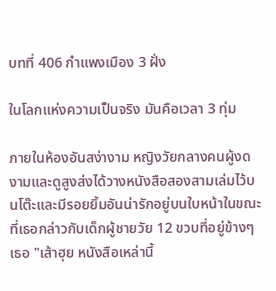บทที่ 406 กำแพงเมือง 3 ฝั่ง

ในโลกแห่งความเป็นจริง มันคือเวลา 3 ทุ่ม

ภายในห้องอันสง่างาม หญิงวัยกลางคนผู้งดงามและดูสูงส่งได้วางหนังสือสองสามเล่มไว้บนโต๊ะและมีรอยยิ้มอันน่ารักอยู่บนใบหน้าในขณะที่เธอกล่าวกับเด็กผู้ชายวัย 12 ขวบที่อยู่ข้างๆเธอ "เส้าฮุย หนังสือเหล่านี้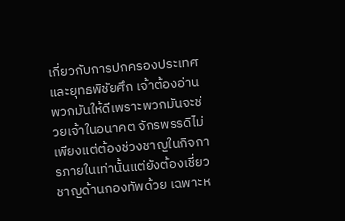เกี่ยวกับการปกครองประเทศและยุทธพิชัยศึก เจ้าต้องอ่านพวกมันให้ดีเพราะพวกมันจะช่วยเจ้าในอนาคต จักรพรรดิไม่เพียงแต่ต้องช่วงชาญในกิจการภายในเท่านั้นแต่ยังต้องเชี่ยวชาญด้านกองทัพด้วย เฉพาะห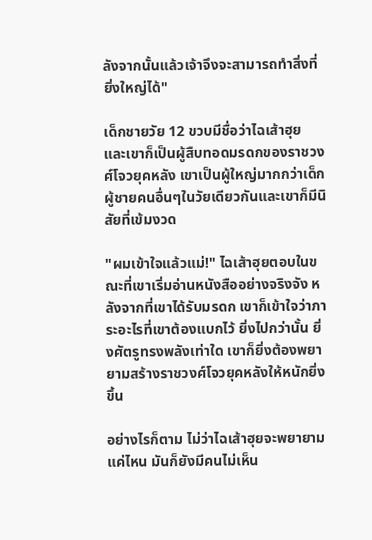ลังจากนั้นแล้วเจ้าจึงจะสามารถทำสิ่งที่ยิ่งใหญ่ได้"

เด็กชายวัย 12 ขวบมีชื่อว่าไฉเส้าฮุย และเขาก็เป็นผู้สืบทอดมรดกของราชวงศ์โจวยุคหลัง เขาเป็นผู้ใหญ่มากกว่าเด็กผู้ชายคนอื่นๆในวัยเดียวกันและเขาก็มีนิสัยที่เข้มงวด

"ผมเข้าใจแล้วแม่!" ไฉเส้าฮุยตอบในขณะที่เขาเริ่มอ่านหนังสืออย่างจริงจัง หลังจากที่เขาได้รับมรดก เขาก็เข้าใจว่าภาระอะไรที่เขาต้องแบกไว้ ยิ่งไปกว่านั้น ยิ่งศัตรูทรงพลังเท่าใด เขาก็ยิ่งต้องพยายามสร้างราชวงศ์โจวยุคหลังให้หนักยิ่งขึ้น

อย่างไรก็ตาม ไม่ว่าไฉเส้าฮุยจะพยายามแค่ไหน มันก็ยังมีคนไม่เห็น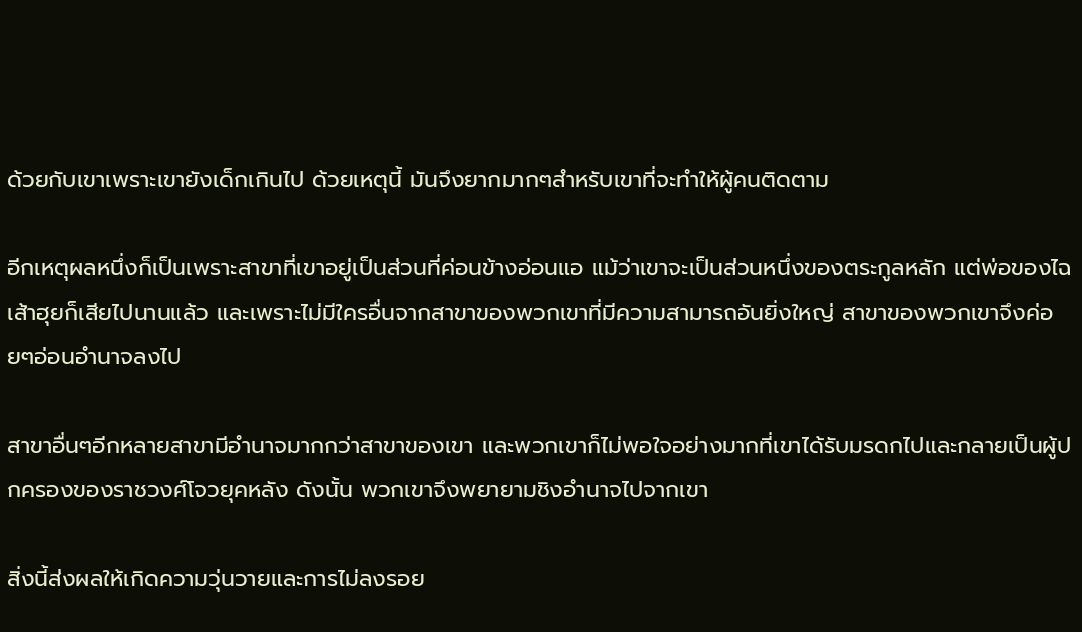ด้วยกับเขาเพราะเขายังเด็กเกินไป ด้วยเหตุนี้ มันจึงยากมากๆสำหรับเขาที่จะทำให้ผู้คนติดตาม

อีกเหตุผลหนึ่งก็เป็นเพราะสาขาที่เขาอยู่เป็นส่วนที่ค่อนข้างอ่อนแอ แม้ว่าเขาจะเป็นส่วนหนึ่งของตระกูลหลัก แต่พ่อของไฉเส้าฮุยก็เสียไปนานแล้ว และเพราะไม่มีใครอื่นจากสาขาของพวกเขาที่มีความสามารถอันยิ่งใหญ่ สาขาของพวกเขาจึงค่อยๆอ่อนอำนาจลงไป

สาขาอื่นๆอีกหลายสาขามีอำนาจมากกว่าสาขาของเขา และพวกเขาก็ไม่พอใจอย่างมากที่เขาได้รับมรดกไปและกลายเป็นผู้ปกครองของราชวงศ์โจวยุคหลัง ดังนั้น พวกเขาจึงพยายามชิงอำนาจไปจากเขา

สิ่งนี้ส่งผลให้เกิดความวุ่นวายและการไม่ลงรอย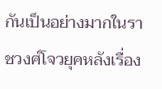กันเป็นอย่างมากในราชวงศ์โจวยุคหลังเรื่อง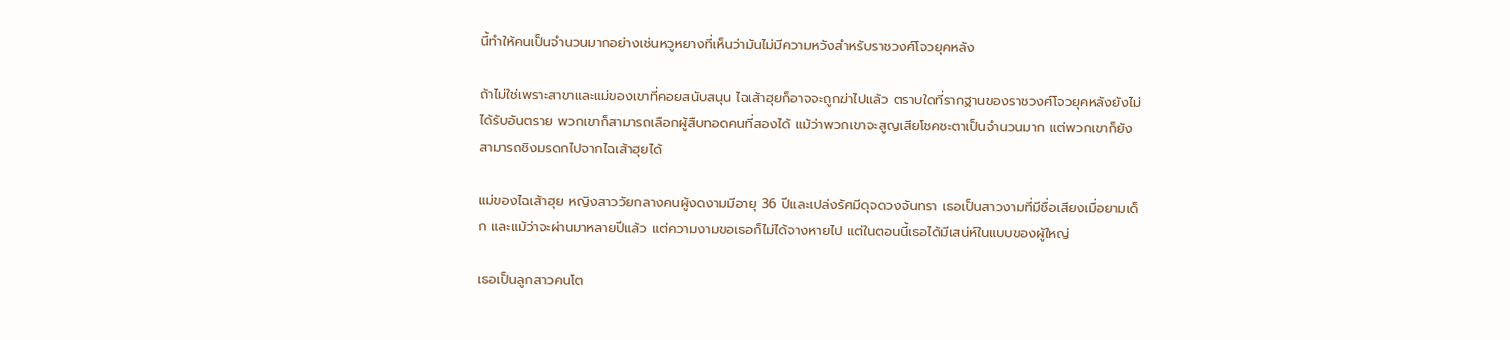นี้ทำให้คนเป็นจำนวนมากอย่างเช่นหวูหยางที่เห็นว่ามันไม่มีความหวังสำหรับราชวงศ์โจวยุคหลัง

ถ้าไม่ใช่เพราะสาขาและแม่ของเขาที่คอยสนับสนุน ไฉเส้าฮุยก็อาจจะถูกฆ่าไปแล้ว ตราบใดที่รากฐานของราชวงศ์โจวยุคหลังยังไม่ได้รับอันตราย พวกเขาก็สามารถเลือกผู้สืบทอดคนที่สองได้ แม้ว่าพวกเขาจะสูญเสียโชคชะตาเป็นจำนวนมาก แต่พวกเขาก็ยังสามารถชิงมรดกไปจากไฉเส้าฮุยได้

แม่ของไฉเส้าฮุย หญิงสาววัยกลางคนผู้งดงามมีอายุ 36 ปีและเปล่งรัศมีดุจดวงจันทรา เธอเป็นสาวงามที่มีชื่อเสียงเมื่อยามเด็ก และแม้ว่าจะผ่านมาหลายปีแล้ว แต่ความงามขอเธอก็ไม่ได้จางหายไป แต่ในตอนนี้เธอได้มีเสน่ห์ในแบบของผู้ใหญ่

เธอเป็นลูกสาวคนโต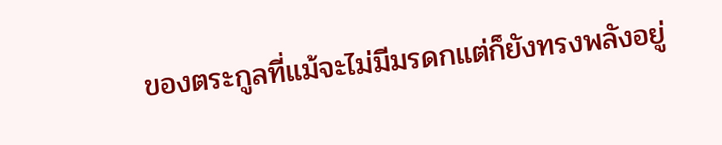ของตระกูลที่แม้จะไม่มีมรดกแต่ก็ยังทรงพลังอยู่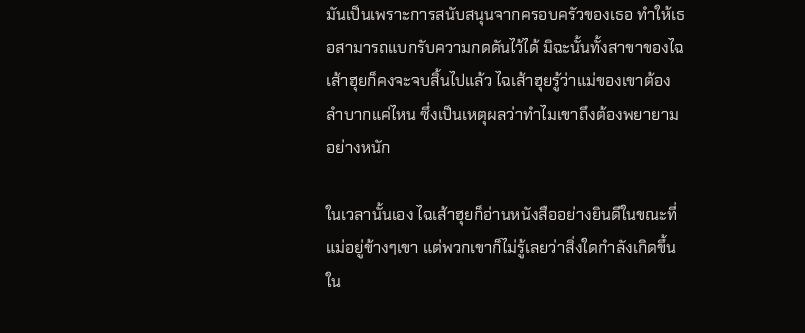มันเป็นเพราะการสนับสนุนจากครอบครัวของเธอ ทำให้เธอสามารถแบกรับความกดดันไว้ได้ มิฉะนั้นทั้งสาขาของไฉเส้าฮุยก็คงจะจบสิ้นไปแล้ว ไฉเส้าฮุยรู้ว่าแม่ของเขาต้องลำบากแค่ไหน ซึ่งเป็นเหตุผลว่าทำไมเขาถึงต้องพยายามอย่างหนัก

ในเวลานั้นเอง ไฉเส้าฮุยก็อ่านหนังสืออย่างยินดีในขณะที่แม่อยู่ข้างๆเขา แต่พวกเขาก็ไม่รู้เลยว่าสิ่งใดกำลังเกิดขึ้นใน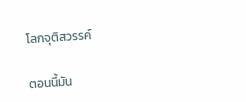โลกจุติสวรรค์

ตอนนี้มัน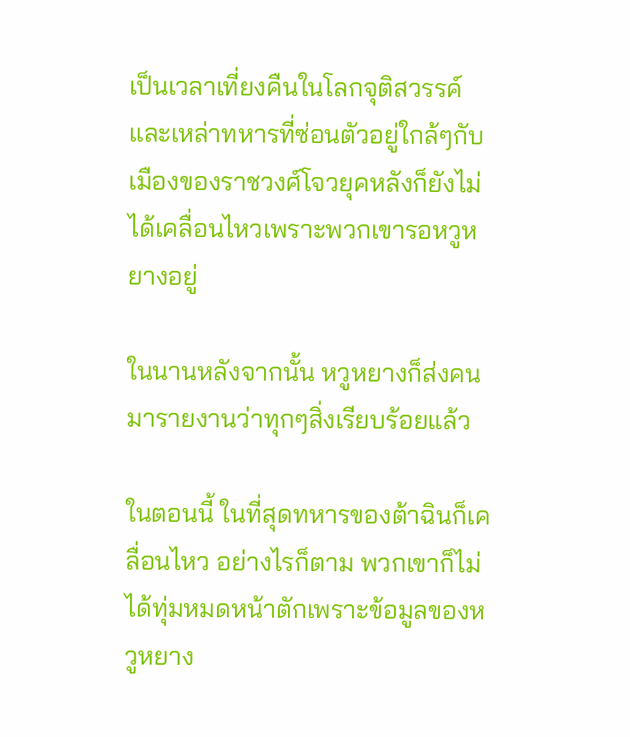เป็นเวลาเที่ยงคืนในโลกจุติสวรรค์ และเหล่าทหารที่ซ่อนตัวอยู่ใกล้ๆกับเมืองของราชวงศ์โจวยุคหลังก็ยังไม่ได้เคลื่อนไหวเพราะพวกเขารอหวูหยางอยู่

ในนานหลังจากนั้น หวูหยางก็ส่งคนมารายงานว่าทุกๆสิ่งเรียบร้อยแล้ว

ในตอนนี้ ในที่สุดทหารของต้าฉินก็เคลื่อนไหว อย่างไรก็ตาม พวกเขาก็ไม่ได้ทุ่มหมดหน้าตักเพราะข้อมูลของหวูหยาง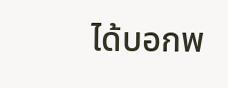ได้บอกพ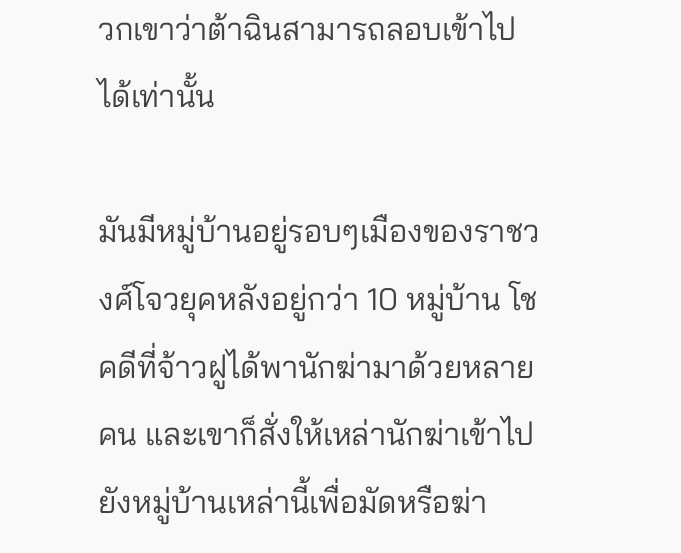วกเขาว่าต้าฉินสามารถลอบเข้าไปได้เท่านั้น

มันมีหมู่บ้านอยู่รอบๆเมืองของราชวงศ์โจวยุคหลังอยู่กว่า 10 หมู่บ้าน โชคดีที่จ้าวฝูได้พานักฆ่ามาด้วยหลายคน และเขาก็สั่งให้เหล่านักฆ่าเข้าไปยังหมู่บ้านเหล่านี้เพื่อมัดหรือฆ่า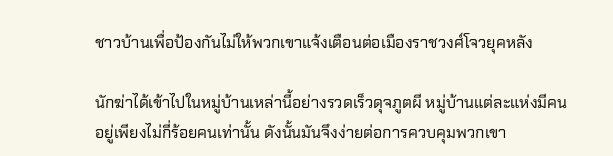ชาวบ้านเพื่อป้องกันไม่ให้พวกเขาแจ้งเตือนต่อเมืองราชวงศ์โจวยุคหลัง

นักฆ่าได้เข้าไปในหมู่บ้านเหล่านี้อย่างรวดเร็วดุจภูตผี หมู่บ้านแต่ละแห่งมีคนอยู่เพียงไม่กี่ร้อยคนเท่านั้น ดังนั้นมันจึงง่ายต่อการควบคุมพวกเขา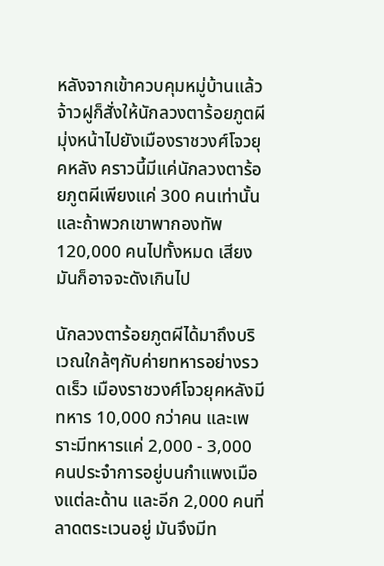หลังจากเข้าควบคุมหมู่บ้านแล้ว จ้าวฝูก็สั่งให้นักลวงตาร้อยภูตผีมุ่งหน้าไปยังเมืองราชวงศ์โจวยุคหลัง คราวนี้มีแค่นักลวงตาร้อยภูตผีเพียงแค่ 300 คนเท่านั้น และถ้าพวกเขาพากองทัพ 120,000 คนไปทั้งหมด เสียงมันก็อาจจะดังเกินไป

นักลวงตาร้อยภูตผีได้มาถึงบริเวณใกล้ๆกับค่ายทหารอย่างรวดเร็ว เมืองราชวงศ์โจวยุคหลังมีทหาร 10,000 กว่าคน และเพราะมีทหารแค่ 2,000 - 3,000 คนประจำการอยู่บนกำแพงเมืองแต่ละด้าน และอีก 2,000 คนที่ลาดตระเวนอยู่ มันจึงมีท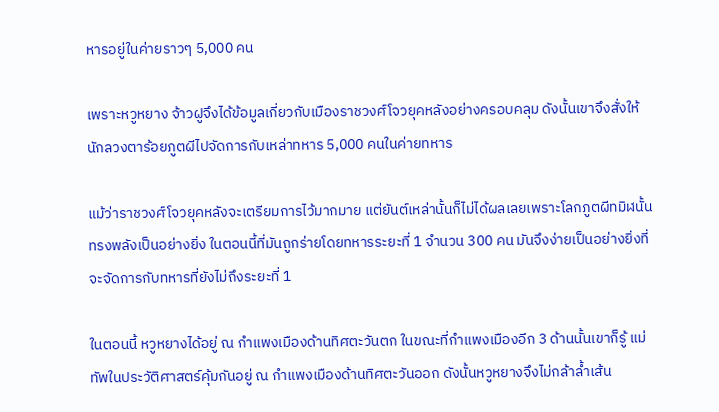หารอยู่ในค่ายราวๆ 5,000 คน

เพราะหวูหยาง จ้าวฝูจึงได้ข้อมูลเกี่ยวกับเมืองราชวงศ์โจวยุคหลังอย่างครอบคลุม ดังนั้นเขาจึงสั่งให้นักลวงตาร้อยภูตผีไปจัดการกับเหล่าทหาร 5,000 คนในค่ายทหาร

แม้ว่าราชวงศ์โจวยุคหลังจะเตรียมการไว้มากมาย แต่ยันต์เหล่านั้นก็ไม่ได้ผลเลยเพราะโลกภูตผีทมิฬนั้นทรงพลังเป็นอย่างยิ่ง ในตอนนี้ที่มันถูกร่ายโดยทหารระยะที่ 1 จำนวน 300 คน มันจึงง่ายเป็นอย่างยิ่งที่จะจัดการกับทหารที่ยังไม่ถึงระยะที่ 1

ในตอนนี้ หวูหยางได้อยู่ ณ กำแพงเมืองด้านทิศตะวันตก ในขณะที่กำแพงเมืองอีก 3 ด้านนั้นเขาก็รู้ แม่ทัพในประวัติศาสตร์คุ้มกันอยู่ ณ กำแพงเมืองด้านทิศตะวันออก ดังนั้นหวูหยางจึงไม่กล้าล้ำเส้น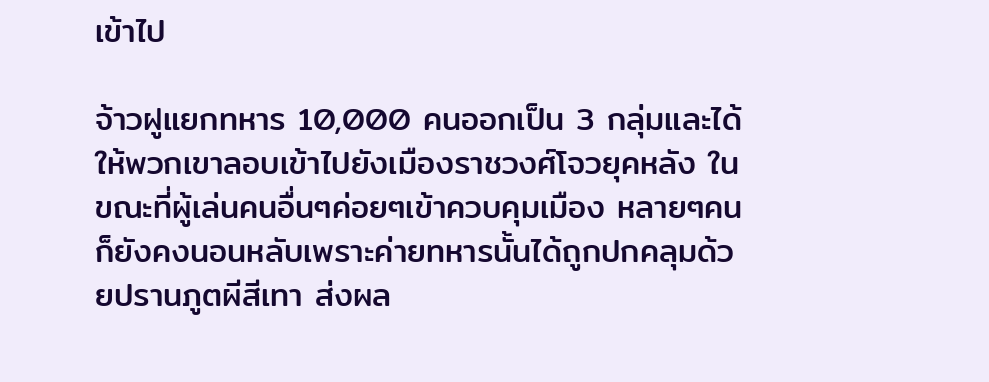เข้าไป

จ้าวฝูแยกทหาร 10,000 คนออกเป็น 3 กลุ่มและได้ให้พวกเขาลอบเข้าไปยังเมืองราชวงศ์โจวยุคหลัง ในขณะที่ผู้เล่นคนอื่นๆค่อยๆเข้าควบคุมเมือง หลายๆคนก็ยังคงนอนหลับเพราะค่ายทหารนั้นได้ถูกปกคลุมด้วยปรานภูตผีสีเทา ส่งผล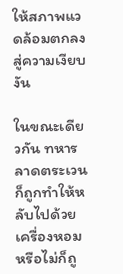ให้สภาพแวดล้อมตกลงสู่ความเงียบงัน

ในขณะเดียวกัน ทหารลาดตระเวนก็ถูกทำให้หลับไปด้วยเครื่องหอมหรือไม่ก็ถู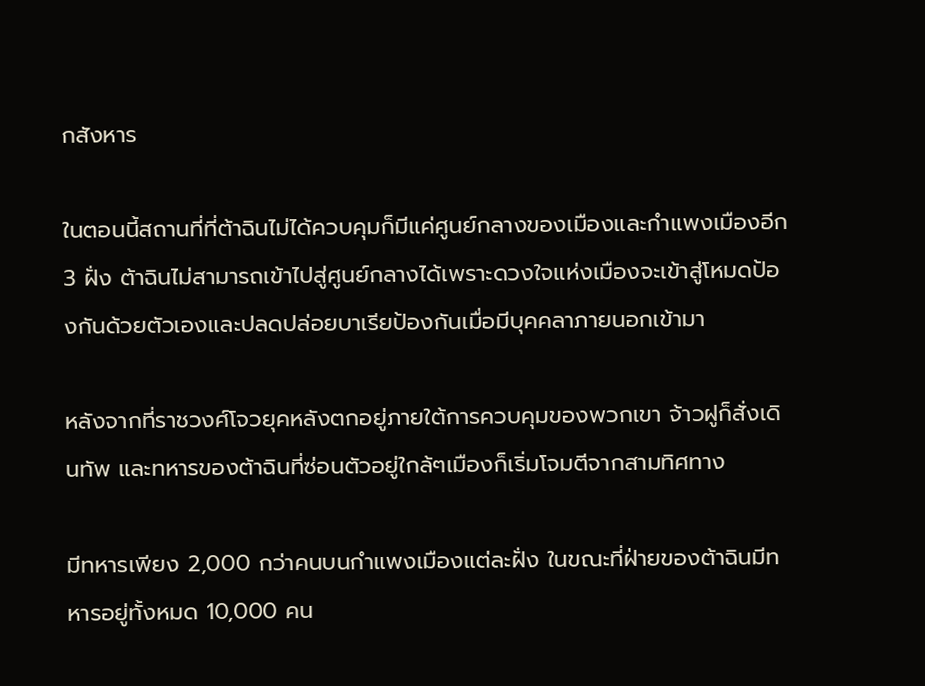กสังหาร

ในตอนนี้สถานที่ที่ต้าฉินไม่ได้ควบคุมก็มีแค่ศูนย์กลางของเมืองและกำแพงเมืองอีก 3 ฝั่ง ต้าฉินไม่สามารถเข้าไปสู่ศูนย์กลางได้เพราะดวงใจแห่งเมืองจะเข้าสู่โหมดป้องกันด้วยตัวเองและปลดปล่อยบาเรียป้องกันเมื่อมีบุคคลาภายนอกเข้ามา

หลังจากที่ราชวงศ์โจวยุคหลังตกอยู่ภายใต้การควบคุมของพวกเขา จ้าวฝูก็สั่งเดินทัพ และทหารของต้าฉินที่ซ่อนตัวอยู่ใกล้ๆเมืองก็เริ่มโจมตีจากสามทิศทาง

มีทหารเพียง 2,000 กว่าคนบนกำแพงเมืองแต่ละฝั่ง ในขณะที่ฝ่ายของต้าฉินมีทหารอยู่ทั้งหมด 10,000 คน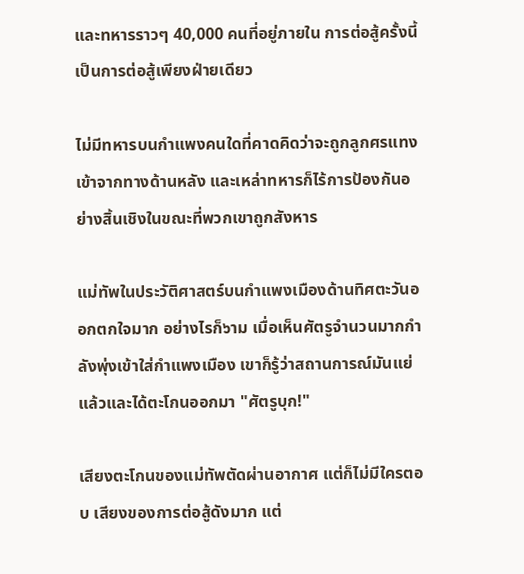และทหารราวๆ 40,000 คนที่อยู่ภายใน การต่อสู้ครั้งนี้เป็นการต่อสู้เพียงฝ่ายเดียว

ไม่มีทหารบนกำแพงคนใดที่คาดคิดว่าจะถูกลูกศรแทงเข้าจากทางด้านหลัง และเหล่าทหารก็ไร้การป้องกันอย่างสิ้นเชิงในขณะที่พวกเขาถูกสังหาร

แม่ทัพในประวัติศาสตร์บนกำแพงเมืองด้านทิศตะวันออกตกใจมาก อย่างไรก็๖าม เมื่อเห็นศัตรูจำนวนมากกำลังพุ่งเข้าใส่กำแพงเมือง เขาก็รู้ว่าสถานการณ์มันแย่แล้วและได้ตะโกนออกมา "ศัตรูบุก!"

เสียงตะโกนของแม่ทัพตัดผ่านอากาศ แต่ก็ไม่มีใครตอบ เสียงของการต่อสู้ดังมาก แต่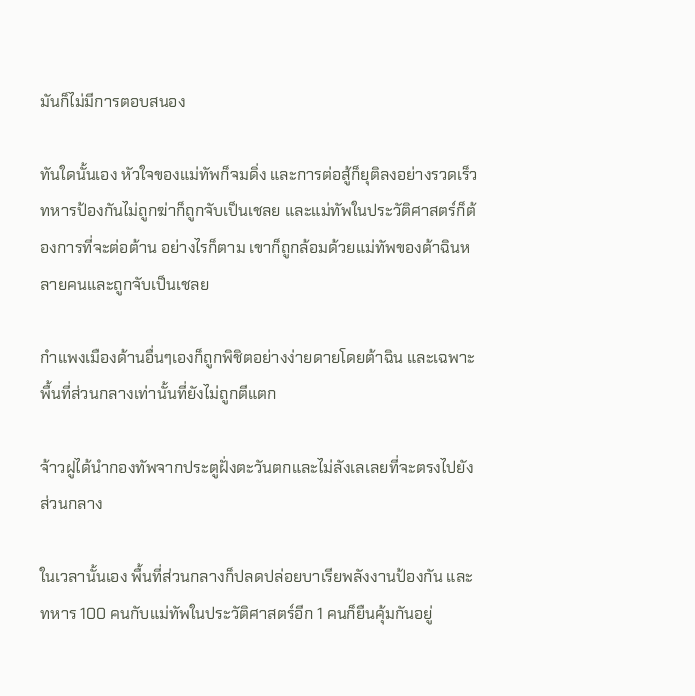มันก็ไม่มีการตอบสนอง

ทันใดนั้นเอง หัวใจของแม่ทัพก็จมดิ่ง และการต่อสู้ก็ยุติลงอย่างรวดเร็ว ทหารป้องกันไม่ถูกฆ่าก็ถูกจับเป็นเชลย และแม่ทัพในประวัติศาสตร์ก็ต้องการที่จะต่อต้าน อย่างไรก็ตาม เขาก็ถูกล้อมด้วยแม่ทัพของต้าฉินหลายคนและถูกจับเป็นเชลย

กำแพงเมืองด้านอื่นๆเองก็ถูกพิชิตอย่างง่ายดายโดยต้าฉิน และเฉพาะพื้นที่ส่วนกลางเท่านั้นที่ยังไม่ถูกตีแตก

จ้าวฝูได้นำกองทัพจากประตูฝั่งตะวันตกและไม่ลังเลเลยที่จะตรงไปยังส่วนกลาง

ในเวลานั้นเอง พื้นที่ส่วนกลางก็ปลดปล่อยบาเรียพลังงานป้องกัน และทหาร 100 คนกับแม่ทัพในประวัติศาสตร์อีก 1 คนก็ยืนคุ้มกันอยู่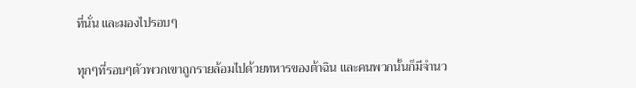ที่นั่น และมองไปรอบๆ

ทุกๆที่รอบๆตัวพวกเขาถูกรายล้อมไปด้วยทหารของต้าฉิน และคนพวกนั้นก็มีจำนว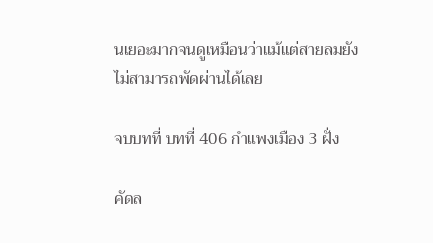นเยอะมากจนดูเหมือนว่าแม้แต่สายลมยังไม่สามารถพัดผ่านได้เลย

จบบทที่ บทที่ 406 กำแพงเมือง 3 ฝั่ง

คัดล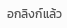อกลิงก์แล้ว